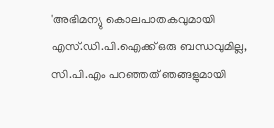'അഭിമന്യു കൊലപാതകവുമായി എസ്.ഡി.പി.ഐക്ക് ഒരു ബന്ധവുമില്ല, സി.പി.എം പറഞ്ഞത് ഞങ്ങളുമായി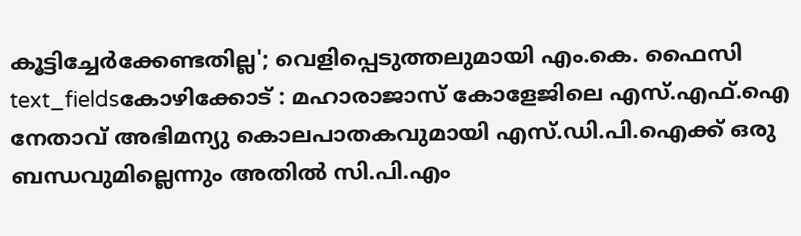കൂട്ടിച്ചേർക്കേണ്ടതില്ല'; വെളിപ്പെടുത്തലുമായി എം.കെ. ഫൈസി
text_fieldsകോഴിക്കോട് : മഹാരാജാസ് കോളേജിലെ എസ്.എഫ്.ഐ നേതാവ് അഭിമന്യു കൊലപാതകവുമായി എസ്.ഡി.പി.ഐക്ക് ഒരു ബന്ധവുമില്ലെന്നും അതിൽ സി.പി.എം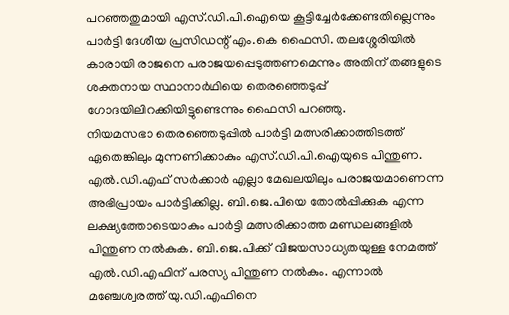പറഞ്ഞതുമായി എസ്.ഡി.പി.ഐയെ കൂട്ടിച്ചേർക്കേണ്ടതില്ലെന്നും പാർട്ടി ദേശീയ പ്രസിഡന്റ് എം.കെ ഫൈസി. തലശ്ശേരിയിൽ കാരായി രാജനെ പരാജയപ്പെടുത്തണമെന്നും അതിന് തങ്ങളുടെ ശക്തനായ സ്ഥാനാർഥിയെ തെരഞ്ഞെടുപ്പ് ഗോദയിലിറക്കിയിട്ടുണ്ടെന്നും ഫൈസി പറഞ്ഞു.
നിയമസഭാ തെരഞ്ഞെടുപ്പിൽ പാർട്ടി മത്സരിക്കാത്തിടത്ത് ഏതെങ്കിലും മുന്നണിക്കാകും എസ്.ഡി.പി.ഐയുടെ പിന്തുണ. എൽ.ഡി.എഫ് സർക്കാർ എല്ലാ മേഖലയിലും പരാജയമാണെന്ന അഭിപ്രായം പാർട്ടിക്കില്ല. ബി.ജെ.പിയെ തോൽപ്പിക്കുക എന്ന ലക്ഷ്യത്തോടെയാകും പാർട്ടി മത്സരിക്കാത്ത മണ്ഡലങ്ങളിൽ പിന്തുണ നൽകുക. ബി.ജെ.പിക്ക് വിജയസാധ്യതയുള്ള നേമത്ത് എൽ.ഡി.എഫിന് പരസ്യ പിന്തുണ നൽകും. എന്നാൽ മഞ്ചേശ്വരത്ത് യു.ഡി.എഫിനെ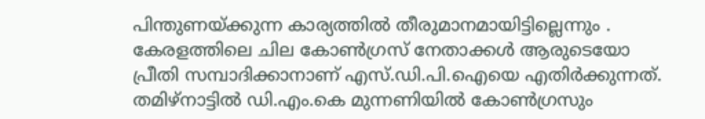പിന്തുണയ്ക്കുന്ന കാര്യത്തിൽ തീരുമാനമായിട്ടില്ലെന്നും .
കേരളത്തിലെ ചില കോൺഗ്രസ് നേതാക്കൾ ആരുടെയോ പ്രീതി സമ്പാദിക്കാനാണ് എസ്.ഡി.പി.ഐയെ എതിർക്കുന്നത്. തമിഴ്നാട്ടിൽ ഡി.എം.കെ മുന്നണിയിൽ കോൺഗ്രസും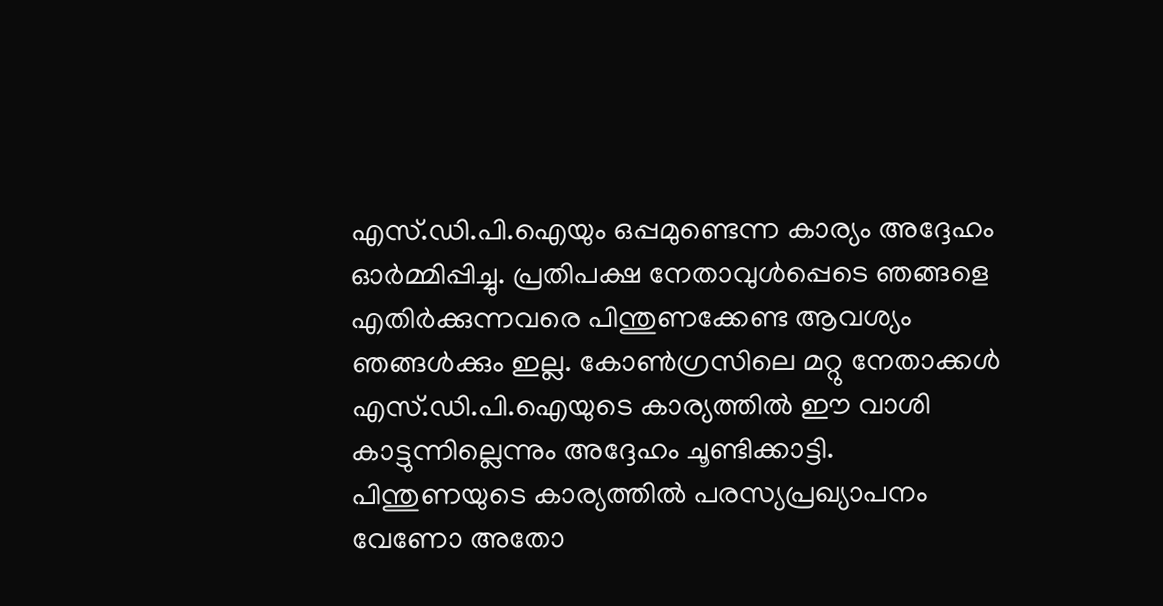എസ്.ഡി.പി.ഐയും ഒപ്പമുണ്ടെന്ന കാര്യം അദ്ദേഹം ഓർമ്മിപ്പിച്ചു. പ്രതിപക്ഷ നേതാവുൾപ്പെടെ ഞങ്ങളെ എതിർക്കുന്നവരെ പിന്തുണക്കേണ്ട ആവശ്യം ഞങ്ങൾക്കും ഇല്ല. കോൺഗ്രസിലെ മറ്റു നേതാക്കൾ എസ്.ഡി.പി.ഐയുടെ കാര്യത്തിൽ ഈ വാശി കാട്ടുന്നില്ലെന്നും അദ്ദേഹം ചൂണ്ടിക്കാട്ടി. പിന്തുണയുടെ കാര്യത്തിൽ പരസ്യപ്രഖ്യാപനം വേണോ അതോ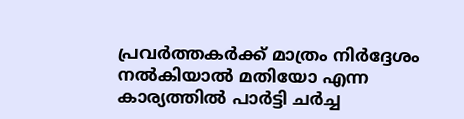പ്രവർത്തകർക്ക് മാത്രം നിർദ്ദേശം നൽകിയാൽ മതിയോ എന്ന കാര്യത്തിൽ പാർട്ടി ചർച്ച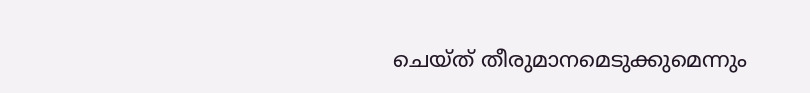ചെയ്ത് തീരുമാനമെടുക്കുമെന്നും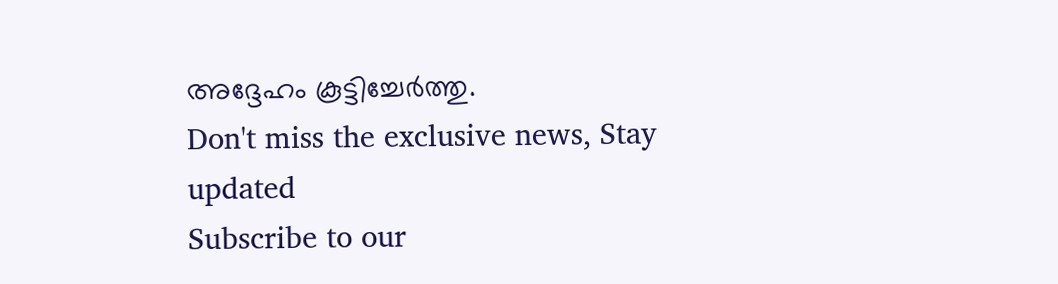അദ്ദേഹം കൂട്ടിച്ചേർത്തു.
Don't miss the exclusive news, Stay updated
Subscribe to our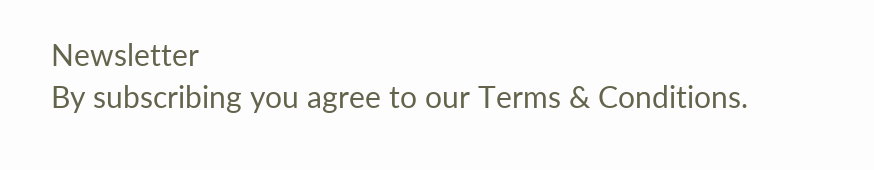Newsletter
By subscribing you agree to our Terms & Conditions.